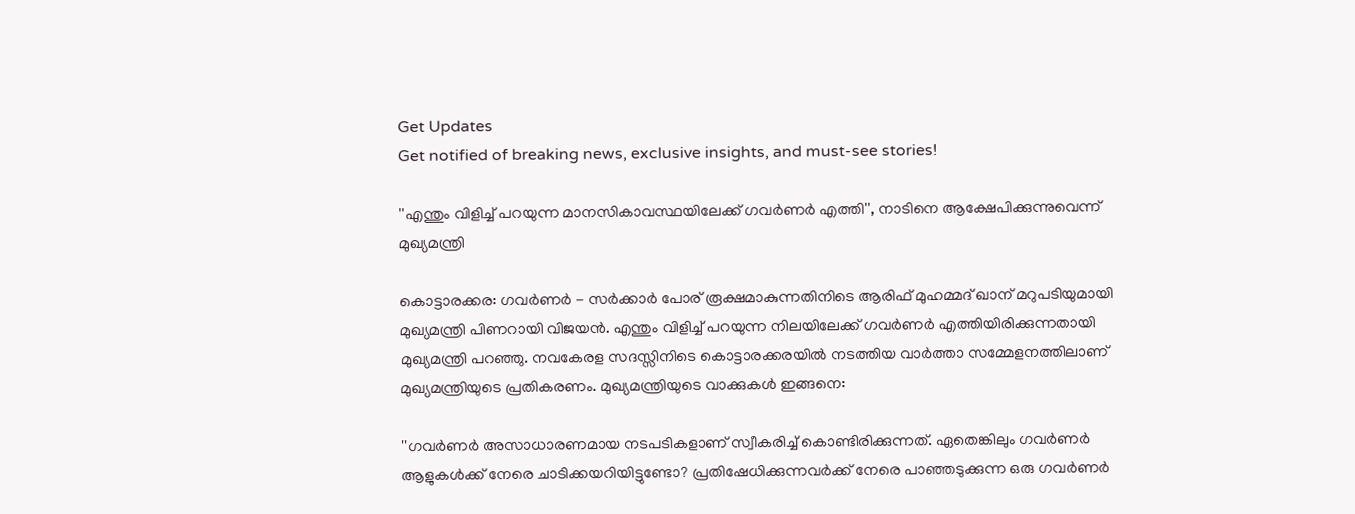Get Updates
Get notified of breaking news, exclusive insights, and must-see stories!

''എന്തും വിളിച്ച് പറയുന്ന മാനസികാവസ്ഥയിലേക്ക് ഗവര്‍ണര്‍ എത്തി'', നാടിനെ ആക്ഷേപിക്കുന്നുവെന്ന് മുഖ്യമന്ത്രി

കൊട്ടാരക്കര: ഗവർണർ - സർക്കാർ പോര് രൂക്ഷമാകുന്നതിനിടെ ആരിഫ് മുഹമ്മദ് ഖാന് മറുപടിയുമായി മുഖ്യമന്ത്രി പിണറായി വിജയൻ. എന്തും വിളിച്ച് പറയുന്ന നിലയിലേക്ക് ഗവർണർ എത്തിയിരിക്കുന്നതായി മുഖ്യമന്ത്രി പറഞ്ഞു. നവകേരള സദസ്സിനിടെ കൊട്ടാരക്കരയിൽ നടത്തിയ വാർത്താ സമ്മേളനത്തിലാണ് മുഖ്യമന്ത്രിയുടെ പ്രതികരണം. മുഖ്യമന്ത്രിയുടെ വാക്കുകൾ ഇങ്ങനെ:

''ഗവര്‍ണര്‍ അസാധാരണമായ നടപടികളാണ് സ്വീകരിച്ച് കൊണ്ടിരിക്കുന്നത്. ഏതെങ്കിലും ഗവര്‍ണര്‍ ആളുകള്‍ക്ക് നേരെ ചാടിക്കയറിയിട്ടുണ്ടോ? പ്രതിഷേധിക്കുന്നവര്‍ക്ക് നേരെ പാഞ്ഞടുക്കുന്ന ഒരു ഗവര്‍ണര്‍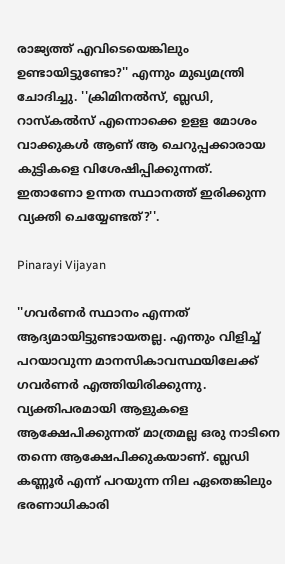രാജ്യത്ത് എവിടെയെങ്കിലും ഉണ്ടായിട്ടുണ്ടോ?'' എന്നും മുഖ്യമന്ത്രി ചോദിച്ചു. ''ക്രിമിനല്‍സ്, ബ്ലഡി, റാസ്‌കല്‍സ് എന്നൊക്കെ ഉളള മോശം വാക്കുകള്‍ ആണ് ആ ചെറുപ്പക്കാരായ കുട്ടികളെ വിശേഷിപ്പിക്കുന്നത്. ഇതാണോ ഉന്നത സ്ഥാനത്ത് ഇരിക്കുന്ന വ്യക്തി ചെയ്യേണ്ടത്?''.

Pinarayi Vijayan

''ഗവര്‍ണര്‍ സ്ഥാനം എന്നത് ആദ്യമായിട്ടുണ്ടായതല്ല. എന്തും വിളിച്ച് പറയാവുന്ന മാനസികാവസ്ഥയിലേക്ക് ഗവര്‍ണര്‍ എത്തിയിരിക്കുന്നു. വ്യക്തിപരമായി ആളുകളെ ആക്ഷേപിക്കുന്നത് മാത്രമല്ല ഒരു നാടിനെ തന്നെ ആക്ഷേപിക്കുകയാണ്. ബ്ലഡി കണ്ണൂര്‍ എന്ന് പറയുന്ന നില ഏതെങ്കിലും ഭരണാധികാരി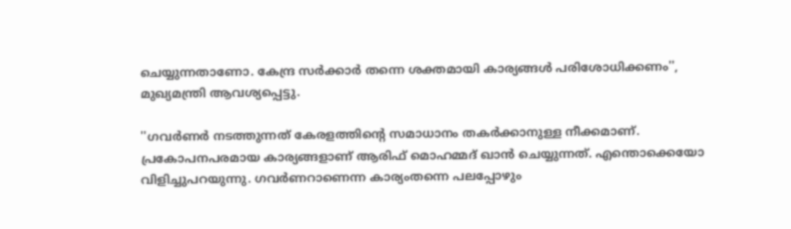ചെയ്യുന്നതാണോ. കേന്ദ്ര സര്‍ക്കാര്‍ തന്നെ ശക്തമായി കാര്യങ്ങള്‍ പരിശോധിക്കണം'', മുഖ്യമന്ത്രി ആവശ്യപ്പെട്ടു.

''ഗവർണർ നടത്തുന്നത്‌ കേരളത്തിന്റെ സമാധാനം തകർക്കാനുള്ള നീക്കമാണ്. പ്രകോപനപരമായ കാര്യങ്ങളാണ്‌ ആരിഫ്‌ മൊഹമ്മദ്‌ ഖാൻ ചെയ്യുന്നത്‌. എന്തൊക്കെയോ വിളിച്ചുപറയുന്നു. ഗവർണറാണെന്ന കാര്യംതന്നെ പലപ്പോഴും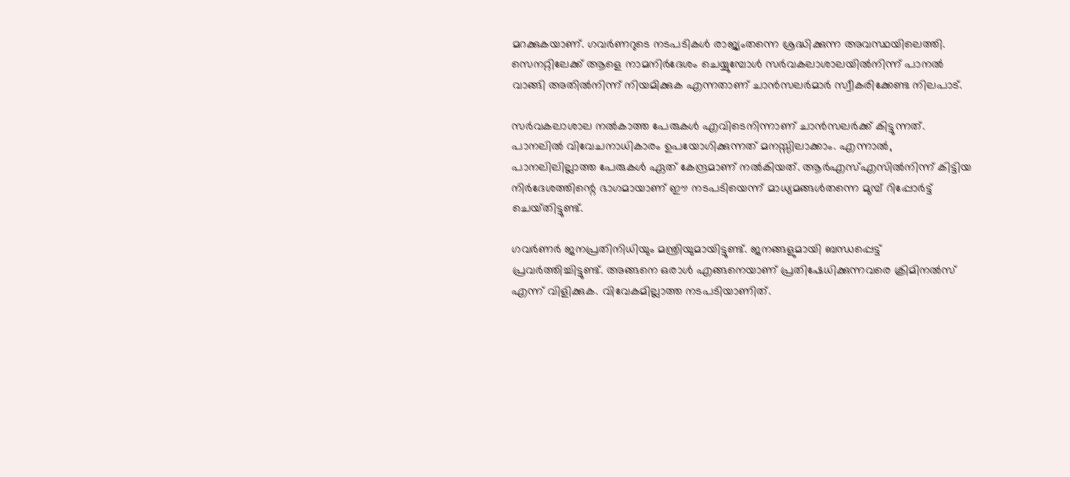മറക്കുകയാണ്. ഗവർണറുടെ നടപടികൾ രാജ്യംതന്നെ ശ്രദ്ധിക്കുന്ന അവസ്ഥയിലെത്തി. സെനറ്റിലേക്ക്‌ ആളെ നാമനിർദേശം ചെയ്യുമ്പോൾ സർവകലാശാലയിൽനിന്ന്‌ പാനൽ വാങ്ങി അതിൽനിന്ന്‌ നിയമിക്കുക എന്നതാണ്‌ ചാൻസലർമാർ സ്വീകരിക്കേണ്ട നിലപാട്‌.

സർവകലാശാല നൽകാത്ത പേരുകൾ എവിടെനിന്നാണ്‌ ചാൻസലർക്ക്‌ കിട്ടുന്നത്‌. പാനലിൽ വിവേചനാധികാരം ഉപയോഗിക്കുന്നത്‌ മനസ്സിലാക്കാം. എന്നാൽ, പാനലിലില്ലാത്ത പേരുകൾ ഏത്‌ കേന്ദ്രമാണ്‌ നൽകിയത്‌. ആർഎസ്‌എസിൽനിന്ന്‌ കിട്ടിയ നിർദേശത്തിന്റെ ഭാഗമായാണ്‌ ഈ നടപടിയെന്ന്‌ മാധ്യമങ്ങൾതന്നെ മുമ്പ്‌ റിപ്പോർട്ട്‌ ചെയ്‌തിട്ടുണ്ട്‌.

ഗവർണർ ജനപ്രതിനിധിയും മന്ത്രിയുമായിട്ടുണ്ട്. ജനങ്ങളുമായി ബന്ധപ്പെട്ട് പ്രവർത്തിച്ചിട്ടുണ്ട്. അങ്ങനെ ഒരാൾ എങ്ങനെയാണ് പ്രതിഷേധിക്കുന്നവരെ ക്രിമിനൽസ് എന്ന് വിളിക്കുക. വിവേകമില്ലാത്ത നടപടിയാണിത്‌.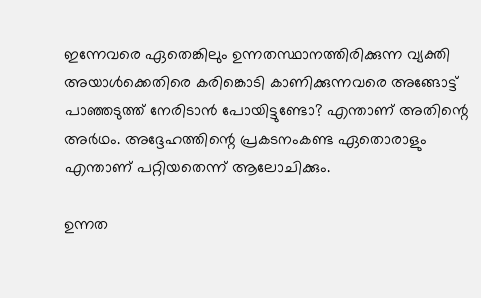ഇന്നേവരെ ഏതെങ്കിലും ഉന്നതസ്ഥാനത്തിരിക്കുന്ന വ്യക്തി അയാൾക്കെതിരെ കരിങ്കൊടി കാണിക്കുന്നവരെ അങ്ങോട്ട് പാഞ്ഞടുത്ത് നേരിടാൻ പോയിട്ടുണ്ടോ? എന്താണ് അതിന്റെ അർഥം. അദ്ദേഹത്തിന്റെ പ്രകടനംകണ്ട ഏതൊരാളും എന്താണ് പറ്റിയതെന്ന് ആലോചിക്കും.

ഉന്നത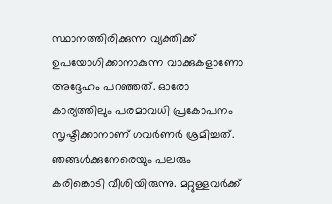സ്ഥാനത്തിരിക്കുന്ന വ്യക്തിക്ക് ഉപയോഗിക്കാനാകുന്ന വാക്കുകളാണോ അദ്ദേഹം പറഞ്ഞത്. ഓരോ കാര്യത്തിലും പരമാവധി പ്രകോപനം സൃഷ്ടിക്കാനാണ് ഗവർണർ ശ്രമിച്ചത്. ഞങ്ങൾക്കുനേരെയും പലരും കരിങ്കൊടി വീശിയിരുന്നു. മറ്റുള്ളവർക്ക്‌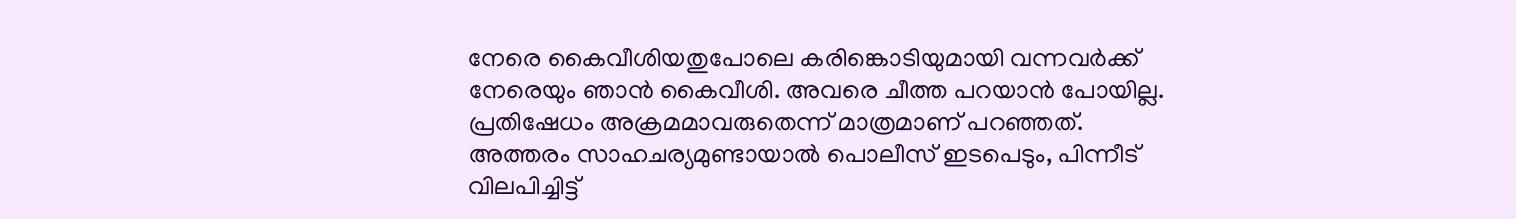നേരെ കൈവീശിയതുപോലെ കരിങ്കൊടിയുമായി വന്നവർക്ക്‌ നേരെയും ഞാൻ കൈവീശി. അവരെ ചീത്ത പറയാൻ പോയില്ല. പ്രതിഷേധം അക്രമമാവരുതെന്ന്‌ മാത്രമാണ്‌ പറഞ്ഞത്‌. അത്തരം സാഹചര്യമുണ്ടായാൽ പൊലീസ്‌ ഇടപെടും, പിന്നീട്‌ വിലപിച്ചിട്ട്‌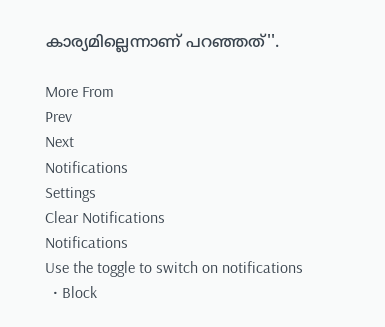കാര്യമില്ലെന്നാണ്‌ പറഞ്ഞത്‌''.

More From
Prev
Next
Notifications
Settings
Clear Notifications
Notifications
Use the toggle to switch on notifications
  • Block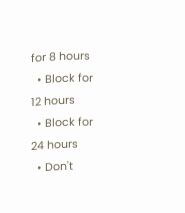for 8 hours
  • Block for 12 hours
  • Block for 24 hours
  • Don't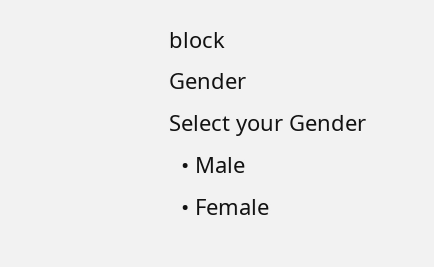block
Gender
Select your Gender
  • Male
  • Female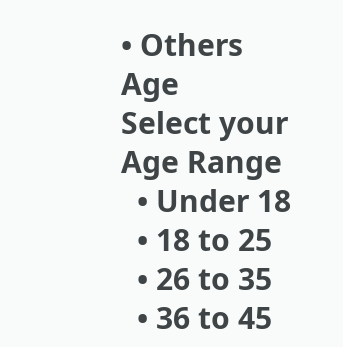• Others
Age
Select your Age Range
  • Under 18
  • 18 to 25
  • 26 to 35
  • 36 to 45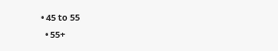• 45 to 55
  • 55+